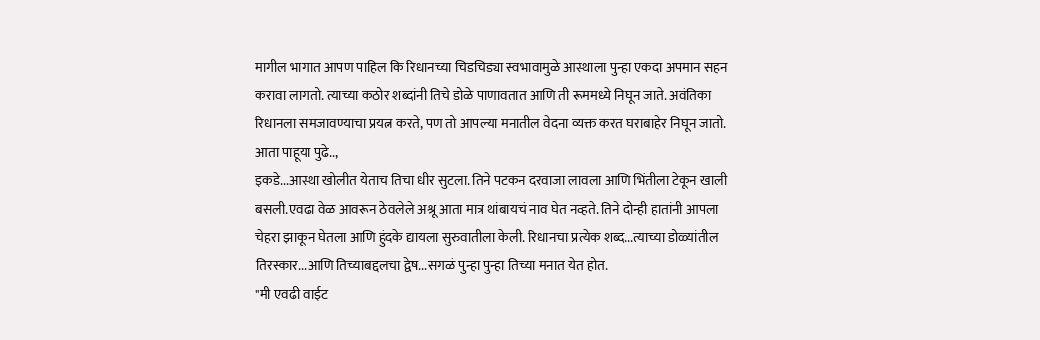मागील भागात आपण पाहिल कि रिधानच्या चिडचिड्या स्वभावामुळे आस्थाला पुन्हा एकदा अपमान सहन करावा लागतो. त्याच्या कठोर शब्दांनी तिचे डोळे पाणावतात आणि ती रूममध्ये निघून जाते. अवंतिका रिधानला समजावण्याचा प्रयत्न करते, पण तो आपल्या मनातील वेदना व्यक्त करत घराबाहेर निघून जातो. आता पाहूया पुढे..,
इकडे...आस्था खोलीत येताच तिचा धीर सुटला. तिने पटकन दरवाजा लावला आणि भिंतीला टेकून खाली बसली.एवढा वेळ आवरून ठेवलेले अश्रू आता मात्र थांबायचं नाव घेत नव्हते. तिने दोन्ही हातांनी आपला चेहरा झाकून घेतला आणि हुंदके द्यायला सुरुवातीला केली. रिधानचा प्रत्येक शब्द...त्याच्या डोळ्यांतील तिरस्कार...आणि तिच्याबद्दलचा द्वेष...सगळं पुन्हा पुन्हा तिच्या मनात येत होत.
"मी एवढी वाईट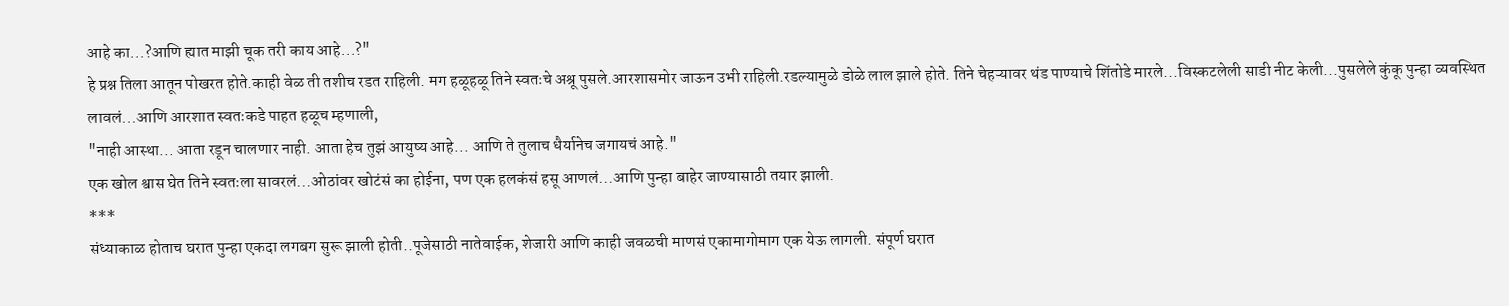आहे का...?आणि ह्यात माझी चूक तरी काय आहे...?"
हे प्रश्न तिला आतून पोखरत होते.काही वेळ ती तशीच रडत राहिली. मग हळूहळू तिने स्वतःचे अश्रू पुसले.आरशासमोर जाऊन उभी राहिली.रडल्यामुळे डोळे लाल झाले होते. तिने चेहऱ्यावर थंड पाण्याचे शिंतोडे मारले...विस्कटलेली साडी नीट केली...पुसलेले कुंकू पुन्हा व्यवस्थित लावलं...आणि आरशात स्वतःकडे पाहत हळूच म्हणाली,
"नाही आस्था... आता रडून चालणार नाही. आता हेच तुझं आयुष्य आहे... आणि ते तुलाच धैर्यानेच जगायचं आहे."
एक खोल श्वास घेत तिने स्वतःला सावरलं...ओठांवर खोटंसं का होईना, पण एक हलकंसं हसू आणलं...आणि पुन्हा बाहेर जाण्यासाठी तयार झाली.
***
संध्याकाळ होताच घरात पुन्हा एकदा लगबग सुरू झाली होती..पूजेसाठी नातेवाईक, शेजारी आणि काही जवळची माणसं एकामागोमाग एक येऊ लागली. संपूर्ण घरात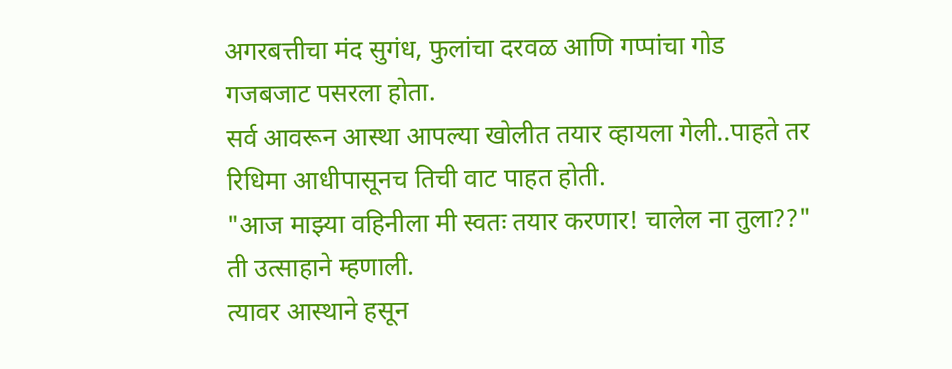अगरबत्तीचा मंद सुगंध, फुलांचा दरवळ आणि गप्पांचा गोड गजबजाट पसरला होता.
सर्व आवरून आस्था आपल्या खोलीत तयार व्हायला गेली..पाहते तर रिधिमा आधीपासूनच तिची वाट पाहत होती.
"आज माझ्या वहिनीला मी स्वतः तयार करणार! चालेल ना तुला??"
ती उत्साहाने म्हणाली.
त्यावर आस्थाने हसून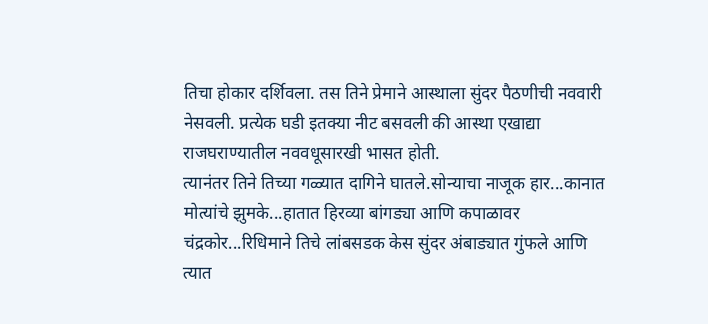तिचा होकार दर्शिवला. तस तिने प्रेमाने आस्थाला सुंदर पैठणीची नववारी नेसवली. प्रत्येक घडी इतक्या नीट बसवली की आस्था एखाद्या राजघराण्यातील नववधूसारखी भासत होती.
त्यानंतर तिने तिच्या गळ्यात दागिने घातले.सोन्याचा नाजूक हार...कानात मोत्यांचे झुमके...हातात हिरव्या बांगड्या आणि कपाळावर चंद्रकोर...रिधिमाने तिचे लांबसडक केस सुंदर अंबाड्यात गुंफले आणि त्यात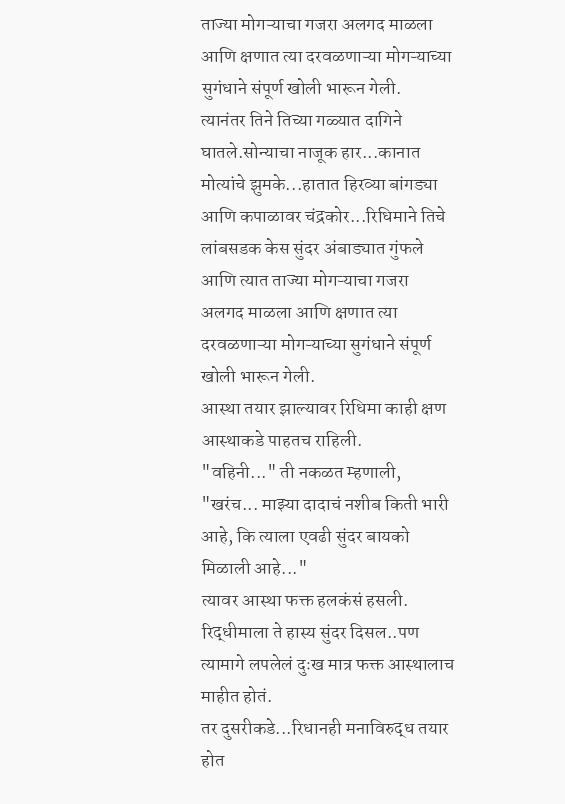ताज्या मोगऱ्याचा गजरा अलगद माळला आणि क्षणात त्या दरवळणाऱ्या मोगऱ्याच्या सुगंधाने संपूर्ण खोली भारून गेली.
त्यानंतर तिने तिच्या गळ्यात दागिने घातले.सोन्याचा नाजूक हार...कानात मोत्यांचे झुमके...हातात हिरव्या बांगड्या आणि कपाळावर चंद्रकोर...रिधिमाने तिचे लांबसडक केस सुंदर अंबाड्यात गुंफले आणि त्यात ताज्या मोगऱ्याचा गजरा अलगद माळला आणि क्षणात त्या दरवळणाऱ्या मोगऱ्याच्या सुगंधाने संपूर्ण खोली भारून गेली.
आस्था तयार झाल्यावर रिधिमा काही क्षण आस्थाकडे पाहतच राहिली.
"वहिनी..." ती नकळत म्हणाली,
"खरंच... माझ्या दादाचं नशीब किती भारी आहे, कि त्याला एवढी सुंदर बायको मिळाली आहे..."
त्यावर आस्था फक्त हलकंसं हसली. रिद्धीमाला ते हास्य सुंदर दिसल..पण त्यामागे लपलेलं दुःख मात्र फक्त आस्थालाच माहीत होतं.
तर दुसरीकडे...रिधानही मनाविरुद्ध तयार होत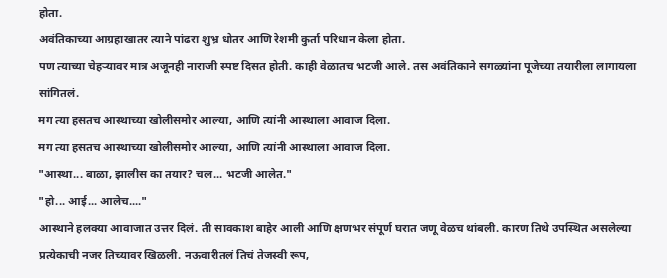होता.
अवंतिकाच्या आग्रहाखातर त्याने पांढरा शुभ्र धोतर आणि रेशमी कुर्ता परिधान केला होता.
पण त्याच्या चेहऱ्यावर मात्र अजूनही नाराजी स्पष्ट दिसत होती. काही वेळातच भटजी आले. तस अवंतिकाने सगळ्यांना पूजेच्या तयारीला लागायला सांगितलं.
मग त्या हसतच आस्थाच्या खोलीसमोर आल्या, आणि त्यांनी आस्थाला आवाज दिला.
मग त्या हसतच आस्थाच्या खोलीसमोर आल्या, आणि त्यांनी आस्थाला आवाज दिला.
"आस्था... बाळा, झालीस का तयार? चल... भटजी आलेत."
"हो... आई... आलेच...."
आस्थाने हलक्या आवाजात उत्तर दिलं. ती सावकाश बाहेर आली आणि क्षणभर संपूर्ण घरात जणू वेळच थांबली. कारण तिथे उपस्थित असलेल्या प्रत्येकाची नजर तिच्यावर खिळली. नऊवारीतलं तिचं तेजस्वी रूप,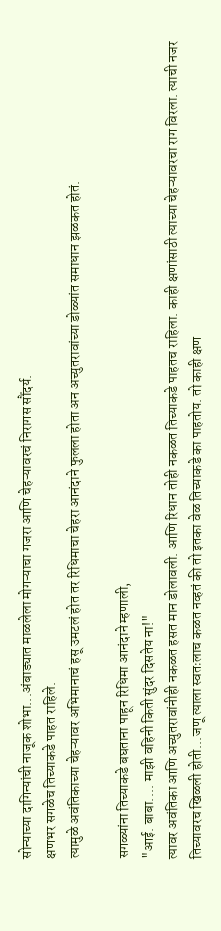सोन्याच्या दागिन्यांची नाजूक शोभा...अंबाड्यात माळलेला मोगऱ्याचा गजरा आणि चेहऱ्यावरचं निरागस सौंदर्य.
क्षणभर सगळेच तिच्याकडे पाहत राहिले.
त्यामुळे अवंतिकाच्या चेहऱ्यावर अभिमानाचं हसू उमटलं होत तर रिधिमाचा चेहरा आनंदाने फुलला होता अन अच्युतरावांच्या डोळ्यांत समाधान झळकत होतं.

सगळ्यांना तिच्याकडे बघताना पाहून रिधिमा आनंदाने म्हणाली,
"आई. बाबा.... माझी वहिनी किती सुंदर दिसतेय ना!"
त्यावर अवंतिका आणि अच्युतरावांनीही नकळत हसत मान डोलावली. आणि रिधान तोही नकळत तिच्याकडे पाहतच राहिला. काही क्षणांसाठी त्याच्या चेहऱ्यावरचा राग विरला. त्याची नजर तिच्यावरच खिळली होती...जणू त्याला स्वतःलाच कळत नव्हतं की तो इतका वेळ तिच्याकडे का पाहतोय. तो काही क्षण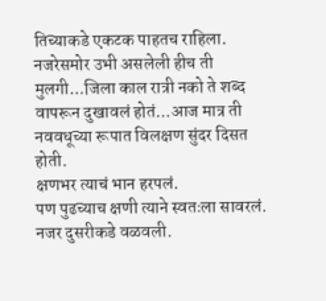तिच्याकडे एकटक पाहतच राहिला.
नजरेसमोर उभी असलेली हीच ती मुलगी...जिला काल रात्री नको ते शब्द वापरून दुखावलं होतं...आज मात्र ती नववधूच्या रूपात विलक्षण सुंदर दिसत होती.
क्षणभर त्याचं भान हरपलं.
पण पुढच्याच क्षणी त्याने स्वतःला सावरलं. नजर दुसरीकडे वळवली.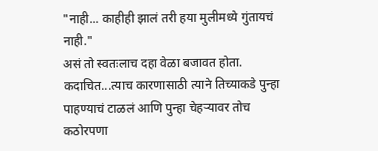"नाही... काहीही झालं तरी हया मुलीमध्ये गुंतायचं नाही."
असं तो स्वतःलाच दहा वेळा बजावत होता.
कदाचित...त्याच कारणासाठी त्याने तिच्याकडे पुन्हा पाहण्याचं टाळलं आणि पुन्हा चेहऱ्यावर तोच कठोरपणा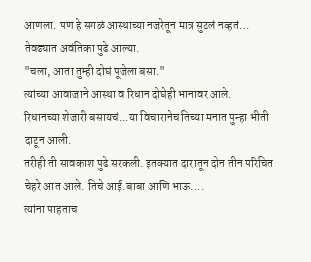आणला. पण हे सगळं आस्थाच्या नजरेतून मात्र सुटलं नव्हतं...
तेवढ्यात अवंतिका पुढे आल्या.
"चला, आता तुम्ही दोघं पूजेला बसा."
त्यांच्या आवाजाने आस्था व रिधान दोघेही भानावर आले.
रिधानच्या शेजारी बसायचं...या विचारानेच तिच्या मनात पुन्हा भीती दाटून आली.
तरीही ती सावकाश पुढे सरकली. इतक्यात दारातून दोन तीन परिचित चेहरे आत आले. तिचे आई.बाबा आणि भाऊ....
त्यांना पाहताच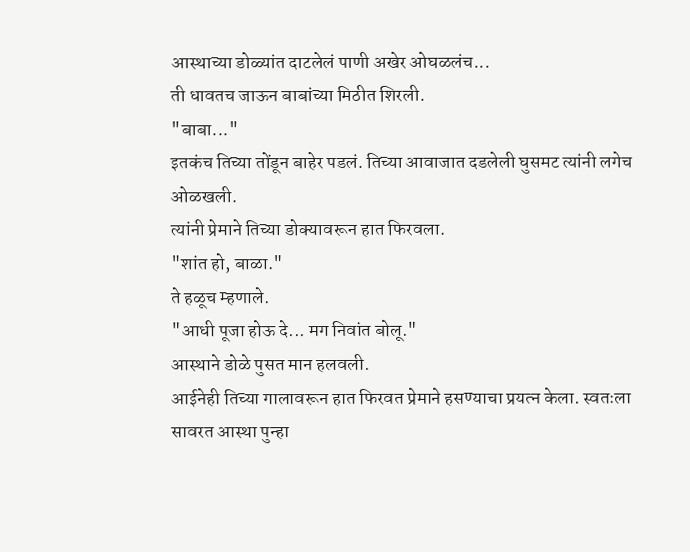आस्थाच्या डोळ्यांत दाटलेलं पाणी अखेर ओघळलंच...
ती धावतच जाऊन बाबांच्या मिठीत शिरली.
"बाबा..."
इतकंच तिच्या तोंडून बाहेर पडलं. तिच्या आवाजात दडलेली घुसमट त्यांनी लगेच ओळखली.
त्यांनी प्रेमाने तिच्या डोक्यावरून हात फिरवला.
"शांत हो, बाळा."
ते हळूच म्हणाले.
"आधी पूजा होऊ दे... मग निवांत बोलू."
आस्थाने डोळे पुसत मान हलवली.
आईनेही तिच्या गालावरून हात फिरवत प्रेमाने हसण्याचा प्रयत्न केला. स्वतःला सावरत आस्था पुन्हा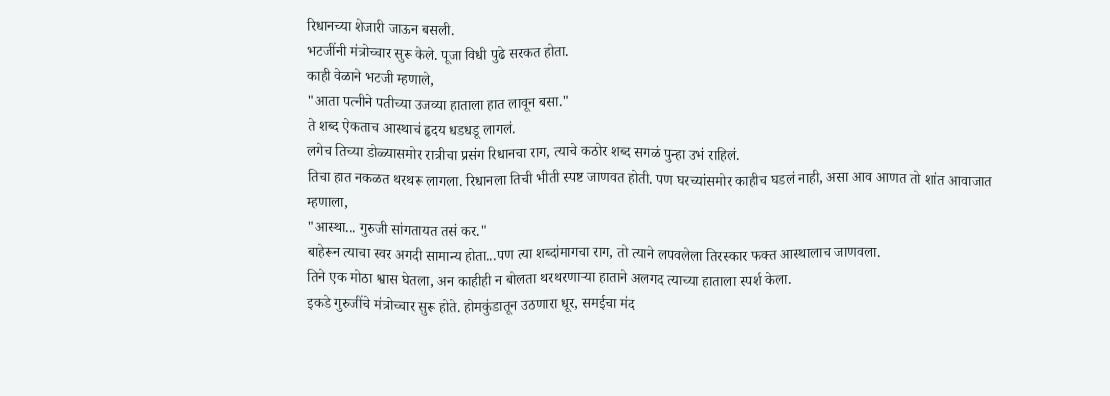रिधानच्या शेजारी जाऊन बसली.
भटजींनी मंत्रोच्चार सुरू केले. पूजा विधी पुढे सरकत होता.
काही वेळाने भटजी म्हणाले,
"आता पत्नीने पतीच्या उजव्या हाताला हात लावून बसा."
ते शब्द ऐकताच आस्थाचं हृदय धडधडू लागलं.
लगेच तिच्या डोळ्यासमोर रात्रीचा प्रसंग रिधानचा राग, त्याचे कठोर शब्द सगळं पुन्हा उभं राहिलं.
तिचा हात नकळत थरथरू लागला. रिधानला तिची भीती स्पष्ट जाणवत होती. पण घरच्यांसमोर काहीच घडलं नाही, असा आव आणत तो शांत आवाजात म्हणाला,
"आस्था... गुरुजी सांगतायत तसं कर."
बाहेरून त्याचा स्वर अगदी सामान्य होता...पण त्या शब्दांमागचा राग, तो त्याने लपवलेला तिरस्कार फक्त आस्थालाच जाणवला.
तिने एक मोठा श्वास घेतला, अन काहीही न बोलता थरथरणाऱ्या हाताने अलगद त्याच्या हाताला स्पर्श केला.
इकडे गुरुजींचे मंत्रोच्चार सुरू होते. होमकुंडातून उठणारा धूर, समईचा मंद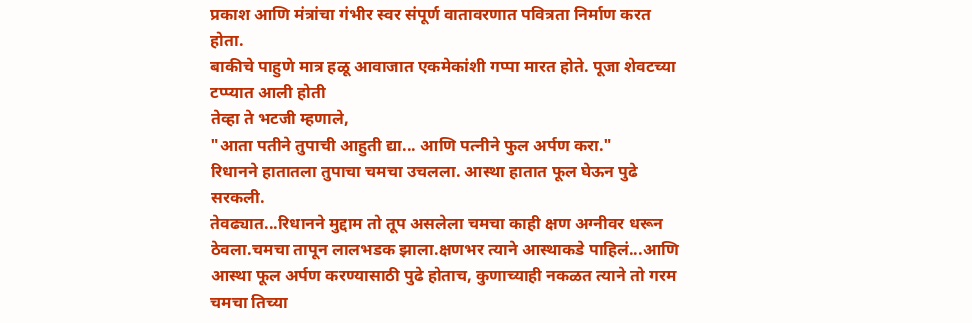प्रकाश आणि मंत्रांचा गंभीर स्वर संपूर्ण वातावरणात पवित्रता निर्माण करत होता.
बाकीचे पाहुणे मात्र हळू आवाजात एकमेकांशी गप्पा मारत होते. पूजा शेवटच्या टप्प्यात आली होती
तेव्हा ते भटजी म्हणाले,
"आता पतीने तुपाची आहुती द्या... आणि पत्नीने फुल अर्पण करा."
रिधानने हातातला तुपाचा चमचा उचलला. आस्था हातात फूल घेऊन पुढे सरकली.
तेवढ्यात...रिधानने मुद्दाम तो तूप असलेला चमचा काही क्षण अग्नीवर धरून ठेवला.चमचा तापून लालभडक झाला.क्षणभर त्याने आस्थाकडे पाहिलं...आणि आस्था फूल अर्पण करण्यासाठी पुढे होताच, कुणाच्याही नकळत त्याने तो गरम चमचा तिच्या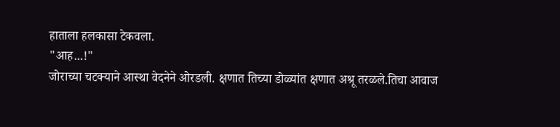हाताला हलकासा टेकवला.
"आह...!"
जोराच्या चटक्याने आस्था वेदनेने ओरडली. क्षणात तिच्या डोळ्यांत क्षणात अश्रू तरळले.तिचा आवाज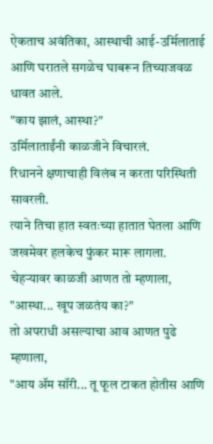ऐकताच अवंतिका, आस्थाची आई-उर्मिलाताई आणि घरातले सगळेच घाबरून तिच्याजवळ धावत आले.
"काय झालं, आस्था?"
उर्मिलाताईंनी काळजीने विचारलं.
रिधानने क्षणाचाही विलंब न करता परिस्थिती सावरली.
त्याने तिचा हात स्वतःच्या हातात घेतला आणि जखमेवर हलकेच फुंकर मारू लागला.
चेहऱ्यावर काळजी आणत तो म्हणाला,
"आस्था... खूप जळतंय का?"
तो अपराधी असल्याचा आव आणत पुढे म्हणाला,
"आय ॲम सॉरी... तू फूल टाकत होतीस आणि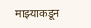माझ्याकडून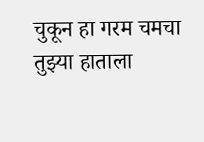चुकून हा गरम चमचा तुझ्या हाताला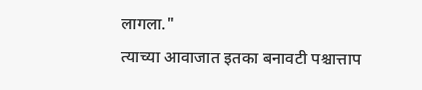लागला."
त्याच्या आवाजात इतका बनावटी पश्चात्ताप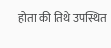होता की तिथे उपस्थित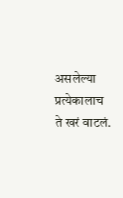असलेल्या प्रत्येकालाच ते खरं वाटलं.